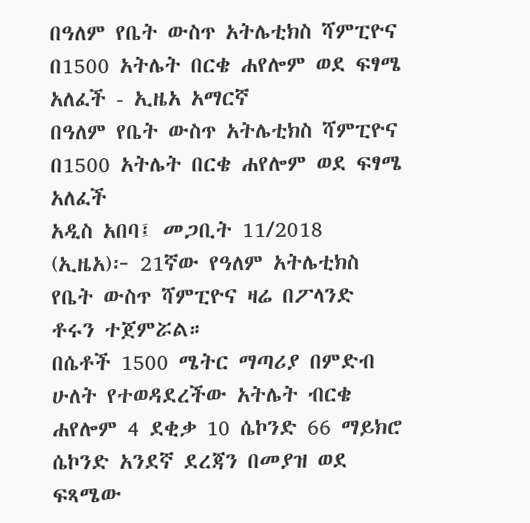በዓለም የቤት ውስጥ አትሌቲክስ ሻምፒዮና በ1500 አትሌት በርቄ ሐየሎም ወደ ፍፃሜ አለፈች - ኢዜአ አማርኛ
በዓለም የቤት ውስጥ አትሌቲክስ ሻምፒዮና በ1500 አትሌት በርቄ ሐየሎም ወደ ፍፃሜ አለፈች
አዲስ አበባ፤ መጋቢት 11/2018 (ኢዜአ)፦ 21ኛው የዓለም አትሌቲክስ የቤት ውስጥ ሻምፒዮና ዛሬ በፖላንድ ቶሩን ተጀምሯል።
በሴቶች 1500 ሜትር ማጣሪያ በምድብ ሁለት የተወዳደረችው አትሌት ብርቄ ሐየሎም 4 ደቂቃ 10 ሴኮንድ 66 ማይክሮ ሴኮንድ አንደኛ ደረጃን በመያዝ ወደ ፍጻሜው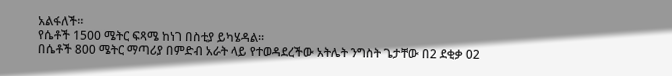አልፋለች።
የሴቶች 1500 ሜትር ፍጻሜ ከነገ በስቲያ ይካሄዳል።
በሴቶች 800 ሜትር ማጣሪያ በምድብ አራት ላይ የተወዳደረችው አትሌት ንግስት ጌታቸው በ2 ደቂቃ 02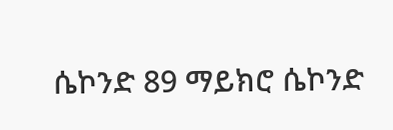ሴኮንድ 89 ማይክሮ ሴኮንድ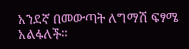አንደኛ በመውጣት ለግማሽ ፍፃሜ አልፋለች።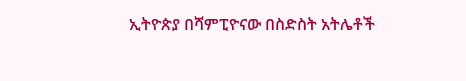ኢትዮጵያ በሻምፒዮናው በስድስት አትሌቶች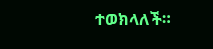ተወክላለች።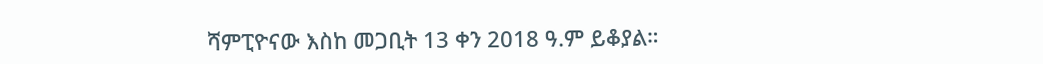ሻምፒዮናው እስከ መጋቢት 13 ቀን 2018 ዓ.ም ይቆያል።